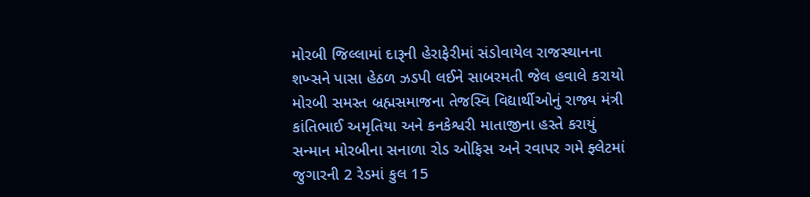મોરબી જિલ્લામાં દારૂની હેરાફેરીમાં સંડોવાયેલ રાજસ્થાનના શખ્સને પાસા હેઠળ ઝડપી લઈને સાબરમતી જેલ હવાલે કરાયો મોરબી સમસ્ત બ્રહ્મસમાજના તેજસ્વિ વિદ્યાર્થીઓનું રાજ્ય મંત્રી કાંતિભાઈ અમૃતિયા અને કનકેશ્વરી માતાજીના હસ્તે કરાયું સન્માન મોરબીના સનાળા રોડ ઓફિસ અને રવાપર ગમે ફ્લેટમાં જુગારની 2 રેડમાં કુલ 15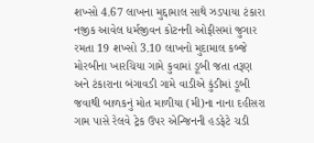શખ્સો 4.67 લાખના મુદ્દામાલ સાથે ઝડપાયા ટંકારા નજીક આવેલ ધર્મજીવન કોટનની ઓફીસમાં જુગાર રમતા 19 શખ્સો 3.10 લાખનો મુદામાલ કબ્જે મોરબીના ખારચિયા ગામે કુવામાં ડૂબી જતા તરૂણ અને ટંકારાના બંગાવડી ગામે વાડીએ કુંડીમાં ડૂબી જવાથી બાળકનું મોત માળીયા (મી)ના નાના દહીસરા ગામ પાસે રેલવે ટ્રેક ઉપર એન્જિનની હડફેટે ચડી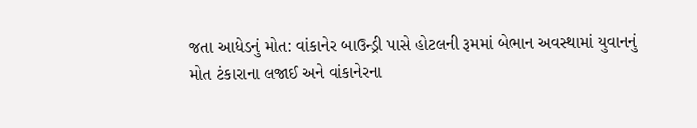જતા આધેડનું મોત: વાંકાનેર બાઉન્ડ્રી પાસે હોટલની રૂમમાં બેભાન અવસ્થામાં યુવાનનું મોત ટંકારાના લજાઈ અને વાંકાનેરના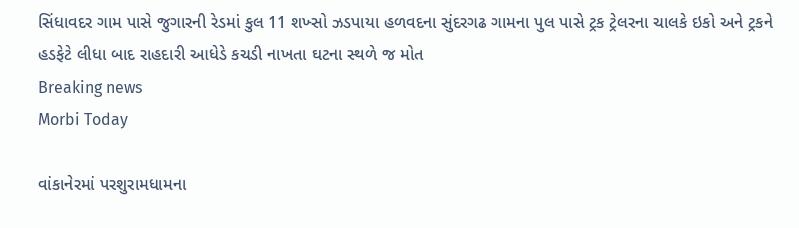સિંધાવદર ગામ પાસે જુગારની રેડમાં કુલ 11 શખ્સો ઝડપાયા હળવદના સુંદરગઢ ગામના પુલ પાસે ટ્રક ટ્રેલરના ચાલકે ઇકો અને ટ્રકને હડફેટે લીધા બાદ રાહદારી આધેડે કચડી નાખતા ઘટના સ્થળે જ મોત
Breaking news
Morbi Today

વાંકાનેરમાં પરશુરામધામના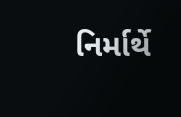નિર્માર્થે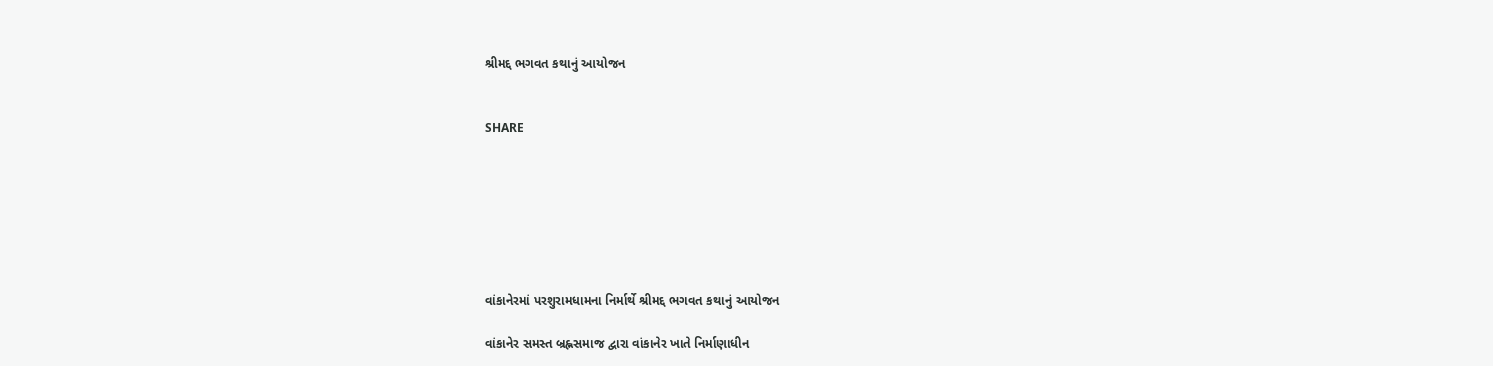શ્રીમદ્દ ભગવત કથાનું આયોજન


SHARE







વાંકાનેરમાં પરશુરામધામના નિર્માર્થે શ્રીમદ્દ ભગવત કથાનું આયોજન

વાંકાનેર સમસ્ત બ્રહ્નસમાજ દ્વારા વાંકાનેર ખાતે નિર્માણાધીન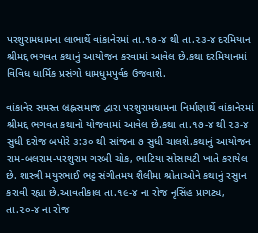પરશુરામધામના લાભાર્થે વાંકાનેરમાં તા.૧૭-૪ થી તા.૨૩-૪ દરમિયાન શ્રીમદ્દ ભગવત કથાનું આયોજન કરવામાં આવેલ છે.કથા દરમિયાનમાં વિવિધ ધાર્મિક પ્રસંગો ધામધુમપુર્વક ઉજવાશે.

વાંકાનેર સમસ્ત બ્રહ્નસમાજ દ્વારા પરશુરામધામના નિર્માણાર્થે વાંકાનેરમાં શ્રીમદ્દ ભગવત કથાનો યોજવામાં આવેલ છે.કથા તા.૧૭-૪ થી ૨૩-૪ સુધી દરોજ બપોરે ૩:૩૦ થી સાંજના ૭ સુધી ચાલશે.કથાનું આયોજન રામ-બલરામ-પરશુરામ ગરબી ચોક, ભાટિયા સોસાયટી ખાતે કરાયેલ છે. શાસ્ત્રી મયુરભાઈ ભટ્ટ સંગીતમય શૈલીમા શ્રોતાઓને કથાનું રસુાન કરાવી રહ્યા છે.આવતીકાલ તા.૧૯-૪ ના રોજ નૃસિંહ પ્રાગટ્ય, તા.૨૦-૪ ના રોજ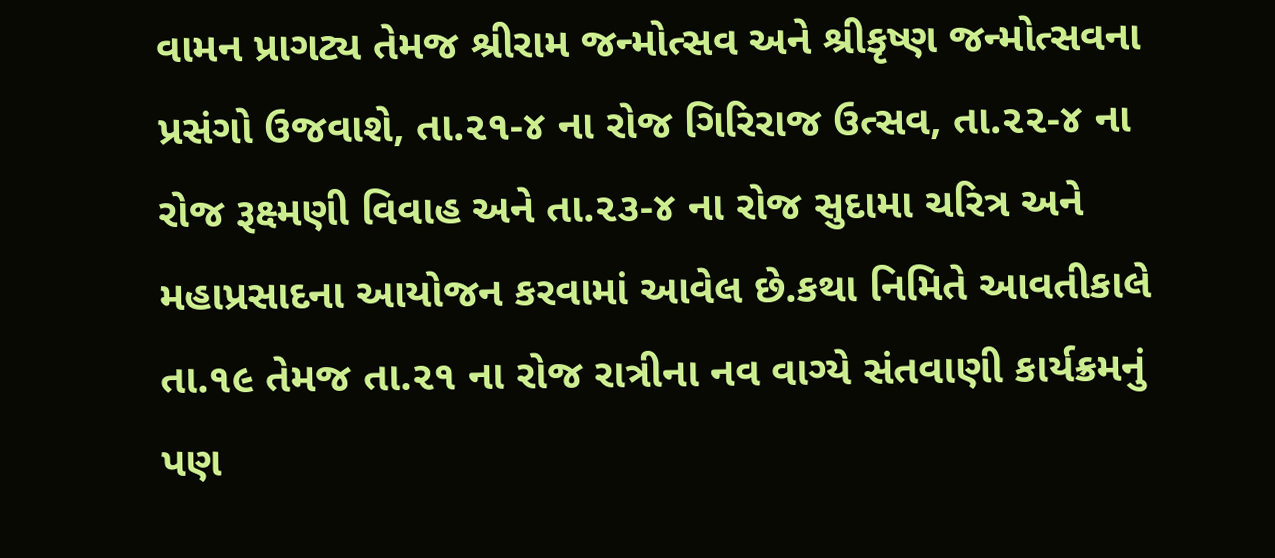વામન પ્રાગટ્ય તેમજ શ્રીરામ જન્મોત્સવ અને શ્રીકૃષ્ણ જન્મોત્સવના પ્રસંગો ઉજવાશે, તા.૨૧-૪ ના રોજ ગિરિરાજ ઉત્સવ, તા.૨૨-૪ ના રોજ રૂક્ષ્મણી વિવાહ અને તા.૨૩-૪ ના રોજ સુદામા ચરિત્ર અને મહાપ્રસાદના આયોજન કરવામાં આવેલ છે.કથા નિમિતે આવતીકાલે તા.૧૯ તેમજ તા.૨૧ ના રોજ રાત્રીના નવ વાગ્યે સંતવાણી કાર્યક્રમનું પણ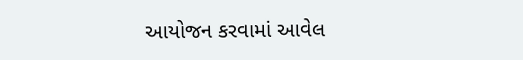આયોજન કરવામાં આવેલ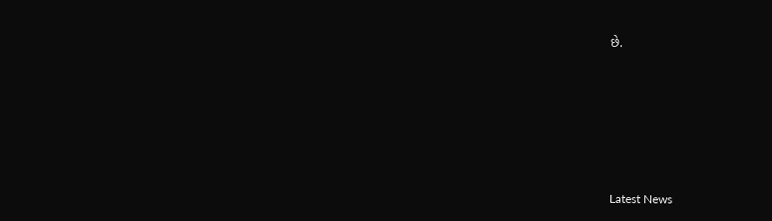છે.






Latest News